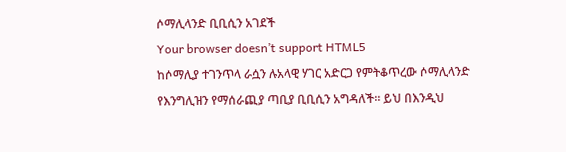ሶማሊላንድ ቢቢሲን አገደች
Your browser doesn’t support HTML5
ከሶማሊያ ተገንጥላ ራሷን ሉአላዊ ሃገር አድርጋ የምትቆጥረው ሶማሊላንድ የእንግሊዝን የማሰራጪያ ጣቢያ ቢቢሲን አግዳለች። ይህ በእንዲህ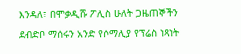እንዳለ፣ በሞቃዲሹ ፖሊስ ሁለት ጋዜጠኞችን ደብድቦ ማሰሩን አንድ የሶማሊያ የፕሬስ ነጻነት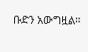ቡድን አውግዟል።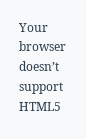Your browser doesn’t support HTML5